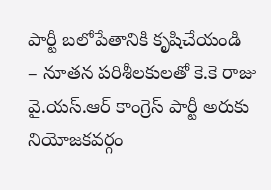పార్టీ బలోపేతానికి కృషిచేయండి
– నూతన పరిశీలకులతో కె.కె రాజు
వై.యస్.ఆర్ కాంగ్రెస్ పార్టీ అరుకు నియోజకవర్గం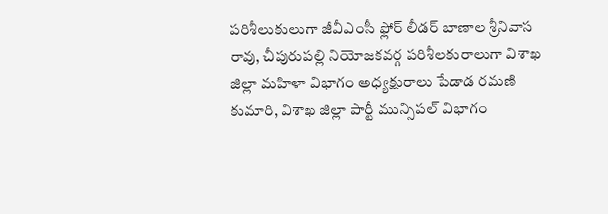పరిశీలుకులుగా జీవీఎంసీ ఫ్లోర్ లీడర్ బాణాల శ్రీనివాస రావు, చీపురుపల్లి నియోజకవర్గ పరిశీలకురాలుగా విశాఖ జిల్లా మహిళా విభాగం అధ్యక్షురాలు పేడాడ రమణి కుమారి, విశాఖ జిల్లా పార్టీ మున్సిపల్ విభాగం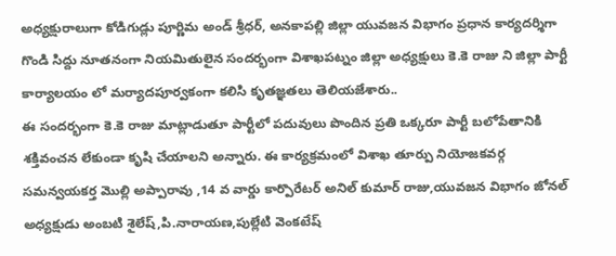అధ్యక్షురాలుగా కోడిగుడ్లు పూర్ణిమ అండ్ శ్రీధర్, అనకాపల్లి జిల్లా యువజన విభాగం ప్రధాన కార్యదర్శిగా గొండి సిద్దు నూతనంగా నియమితులైన సందర్భంగా విశాఖపట్నం జిల్లా అధ్యక్షులు కె.కె రాజు ని జిల్లా పార్టీ కార్యాలయం లో మర్యాదపూర్వకంగా కలిసి కృతజ్ఞతలు తెలియజేశారు..
ఈ సందర్భంగా కె.కె రాజు మాట్లాడుతూ పార్టీలో పదువులు పొందిన ప్రతి ఒక్కరూ పార్టీ బలోపేతానికి శక్తివంచన లేకుండా కృషి చేయాలని అన్నారు. ఈ కార్యక్రమంలో విశాఖ తూర్పు నియోజకవర్గ సమన్వయకర్త మొల్లి అప్పారావు ,14 వ వార్డు కార్పొరేటర్ అనిల్ కుమార్ రాజు,యువజన విభాగం జోనల్ అధ్యక్షుడు అంబటి శైలేష్,పి.నారాయణ,పుల్లేటి వెంకటేష్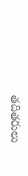తదితరులు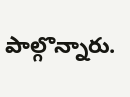పాల్గొన్నారు.